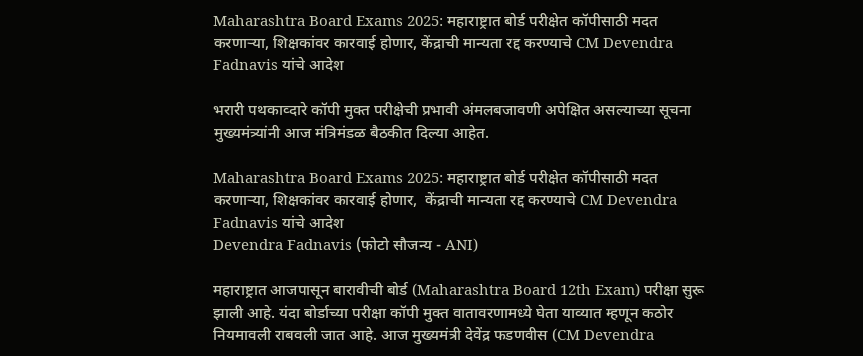Maharashtra Board Exams 2025: महाराष्ट्रात बोर्ड परीक्षेत कॉपीसाठी मदत करणाऱ्या, शिक्षकांवर कारवाई होणार, केंद्राची मान्यता रद्द करण्याचे CM Devendra Fadnavis यांचे आदेश

भरारी पथकाव्दारे कॉपी मुक्त परीक्षेची प्रभावी अंमलबजावणी अपेक्षित असल्याच्या सूचना मुख्यमंत्र्यांनी आज मंत्रिमंडळ बैठकीत दिल्या आहेत.

Maharashtra Board Exams 2025: महाराष्ट्रात बोर्ड परीक्षेत कॉपीसाठी मदत करणाऱ्या, शिक्षकांवर कारवाई होणार,  केंद्राची मान्यता रद्द करण्याचे CM Devendra Fadnavis यांचे आदेश
Devendra Fadnavis (फोटो सौजन्य - ANI)

महाराष्ट्रात आजपासून बारावीची बोर्ड (Maharashtra Board 12th Exam) परीक्षा सुरू झाली आहे. यंदा बोर्डाच्या परीक्षा कॉपी मुक्त वातावरणामध्ये घेता याव्यात म्हणून कठोर नियमावली राबवली जात आहे. आज मुख्यमंत्री देवेंद्र फडणवीस (CM Devendra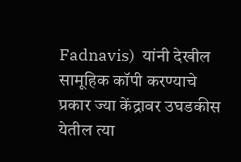Fadnavis)  यांनी देखील सामूहिक कॉपी करण्याचे प्रकार ज्या केंद्रावर उघडकीस येतील त्या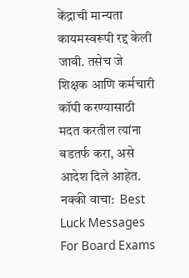केंद्राची मान्यता कायमस्वरूपी रद्द केली जावी. तसेच जे शिक्षक आणि कर्मचारी कॉपी करण्यासाठी मदत करतील त्यांना बडतर्फ करा, असे आदेश दिले आहेत. नक्की वाचा:  Best Luck Messages For Board Exams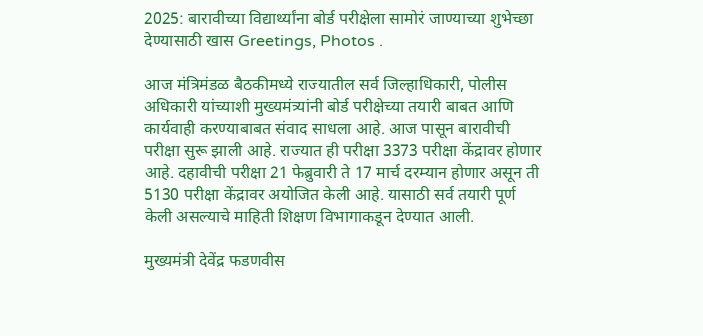2025: बारावीच्या विद्यार्थ्यांना बोर्ड परीक्षेला सामोरं जाण्याच्या शुभेच्छा देण्यासाठी खास Greetings, Photos .

आज मंत्रिमंडळ बैठकीमध्ये राज्यातील सर्व जिल्हाधिकारी, पोलीस अधिकारी यांच्याशी मुख्यमंत्र्यांनी बोर्ड परीक्षेच्या तयारी बाबत आणि कार्यवाही करण्याबाबत संवाद साधला आहे. आज पासून बारावीची परीक्षा सुरू झाली आहे. राज्यात ही परीक्षा 3373 परीक्षा केंद्रावर होणार आहे. दहावीची परीक्षा 21 फेब्रुवारी ते 17 मार्च दरम्यान होणार असून ती 5130 परीक्षा केंद्रावर अयोजित केली आहे. यासाठी सर्व तयारी पूर्ण केली असल्याचे माहिती शिक्षण विभागाकडून देण्यात आली.

मुख्यमंत्री देवेंद्र फडणवीस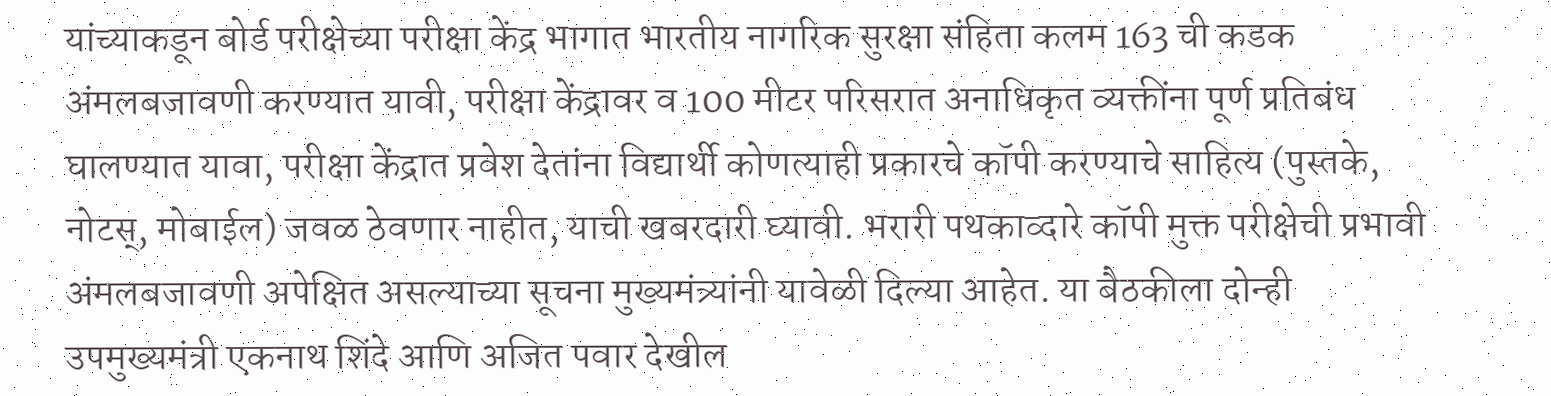यांच्याकडून बोर्ड परीक्षेच्या परीक्षा केंद्र भागात भारतीय नागरिक सुरक्षा संहिता कलम 163 ची कडक अंमलबजावणी करण्यात यावी, परीक्षा केंद्रावर व 100 मीटर परिसरात अनाधिकृत व्यक्तींना पूर्ण प्रतिबंध घालण्यात यावा, परीक्षा केंद्रात प्रवेश देतांना विद्यार्थी कोणत्याही प्रकारचे कॉपी करण्याचे साहित्य (पुस्तके, नोटस्, मोबाईल) जवळ ठेवणार नाहीत, याची खबरदारी घ्यावी. भरारी पथकाव्दारे कॉपी मुक्त परीक्षेची प्रभावी अंमलबजावणी अपेक्षित असल्याच्या सूचना मुख्यमंत्र्यांनी यावेळी दिल्या आहेत. या बैठकीला दोन्ही उपमुख्यमंत्री एकनाथ शिंदे आणि अजित पवार देखील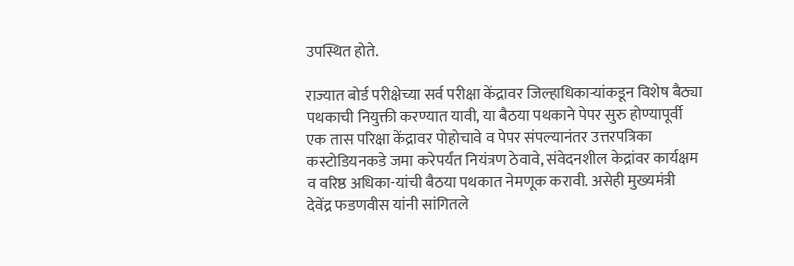उपस्थित होते.

राज्यात बोर्ड परीक्षेच्या सर्व परीक्षा केंद्रावर जिल्हाधिकाऱ्यांकडून विशेष बैठ्या पथकाची नियुक्ती करण्यात यावी, या बैठया पथकाने पेपर सुरु होण्यापूर्वी एक तास परिक्षा केंद्रावर पोहोचावे व पेपर संपल्यानंतर उत्तरपत्रिका कस्टोडियनकडे जमा करेपर्यंत नियंत्रण ठेवावे, संवेदनशील केद्रांवर कार्यक्षम व वरिष्ठ अधिका-यांची बैठया पथकात नेमणूक करावी. असेही मुख्यमंत्री देवेंद्र फडणवीस यांनी सांगितले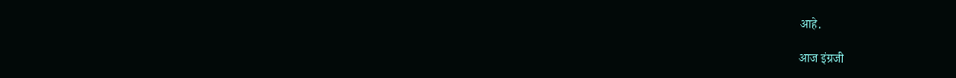आहे.

आज इंग्रजी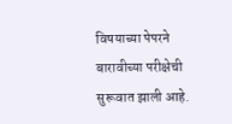विषयाच्या पेपरने बारावीच्या परीक्षेची सुरूवात झाली आहे.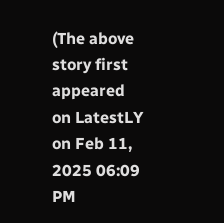(The above story first appeared on LatestLY on Feb 11, 2025 06:09 PM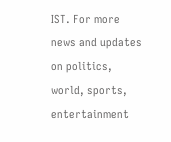IST. For more news and updates on politics, world, sports, entertainment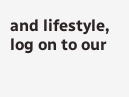and lifestyle, log on to our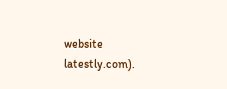website latestly.com).